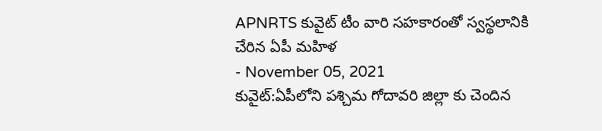APNRTS కువైట్ టీం వారి సహకారంతో స్వస్థలానికి చేరిన ఏపీ మహిళ
- November 05, 2021
కువైట్:ఏపీలోని పశ్చిమ గోదావరి జిల్లా కు చెందిన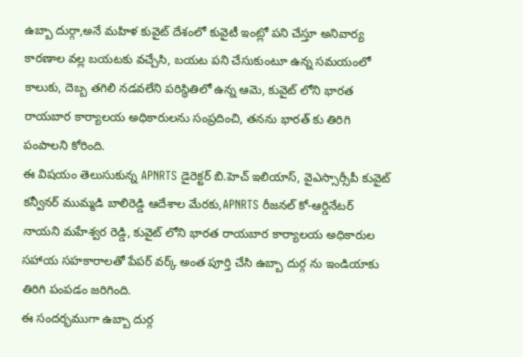ఉబ్బా దుర్గా,అనే మహిళ కువైట్ దేశంలో కువైటీ ఇంట్లో పని చేస్తూ అనివార్య కారణాల వల్ల బయటకు వచ్చేసి, బయట పని చేసుకుంటూ ఉన్న సమయంలో కాలుకు, దెబ్బ తగిలి నడవలేని పరిస్థితిలో ఉన్న ఆమె, కువైట్ లోని భారత రాయబార కార్యాలయ అధికారులను సంప్రదించి, తనను భారత్ కు తిరిగి పంపాలని కోరింది.
ఈ విషయం తెలుసుకున్న APNRTS డైరెక్టర్ బి.హెచ్ ఇలియాస్, వైఎస్సార్సీపీ కువైట్ కన్వీనర్ ముమ్మడి బాలిరెడ్డి ఆదేశాల మేరకు,APNRTS రీజనల్ కో-ఆర్డినేటర్ నాయని మహేశ్వర రెడ్డి, కువైట్ లోని భారత రాయబార కార్యాలయ అధికారుల సహాయ సహకారాలతో పేపర్ వర్క్ అంత పూర్తి చేసి ఉబ్బా దుర్గ ను ఇండియాకు తిరిగి పంపడం జరిగింది.
ఈ సందర్భముగా ఉబ్బా దుర్గ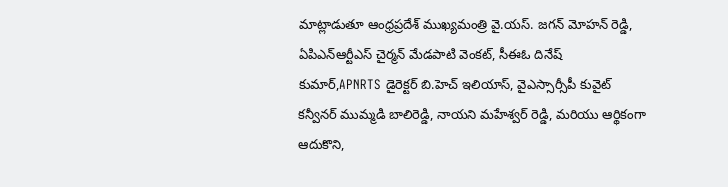మాట్లాడుతూ ఆంధ్రప్రదేశ్ ముఖ్యమంత్రి వై.యస్. జగన్ మోహన్ రెడ్డి, ఏపిఎన్ఆర్టీఎస్ చైర్మన్ మేడపాటి వెంకట్, సీఈఓ దినేష్ కుమార్,APNRTS డైరెక్టర్ బి.హెచ్ ఇలియాస్, వైఎస్సార్సీపీ కువైట్ కన్వీనర్ ముమ్మడి బాలిరెడ్డి, నాయని మహేశ్వర్ రెడ్డి, మరియు ఆర్థికంగా ఆదుకొని,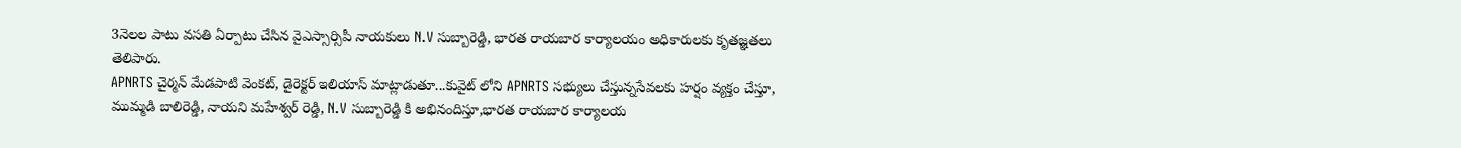3నెలల పాటు వసతి ఏర్పాటు చేసిన వైఎస్సార్సిపీ నాయకులు N.V సుబ్బారెడ్డి, భారత రాయబార కార్యాలయం అధికారులకు కృతజ్ఞతలు తెలిపారు.
APNRTS చైర్మన్ మేడపాటి వెంకట్, డైరెక్టర్ ఇలియాస్ మాట్లాడుతూ...కువైట్ లోని APNRTS సభ్యులు చేస్తున్నసేవలకు హర్షం వ్యక్తం చేస్తూ, ముమ్మడి బాలిరెడ్డి, నాయని మహేశ్వర్ రెడ్డి, N.V సుబ్బారెడ్డి కి అభినందిస్తూ,భారత రాయబార కార్యాలయ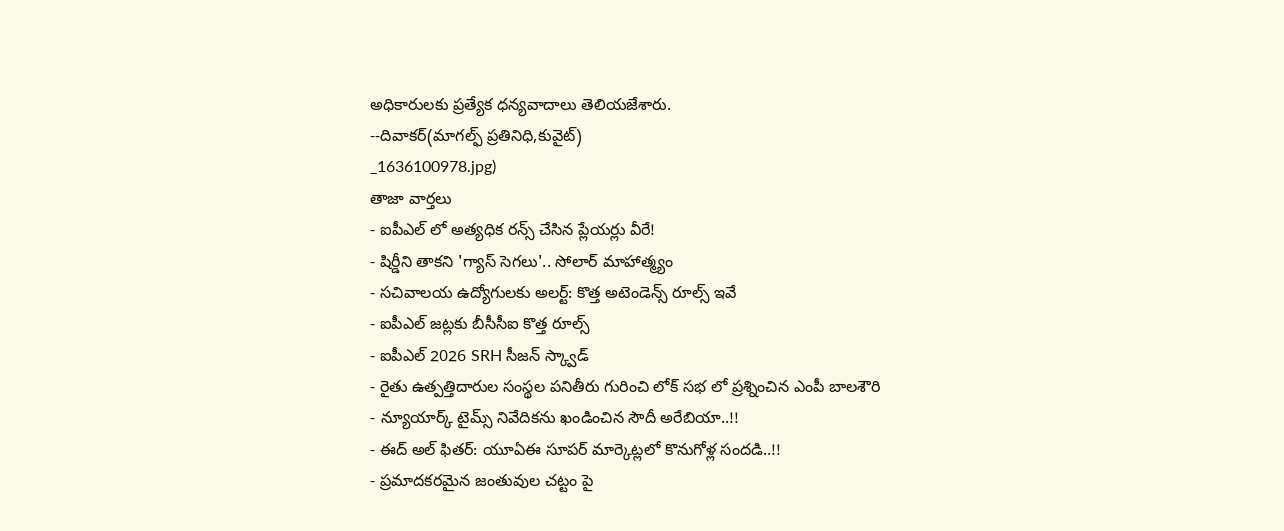అధికారులకు ప్రత్యేక ధన్యవాదాలు తెలియజేశారు.
--దివాకర్(మాగల్ఫ్ ప్రతినిధి,కువైట్)
_1636100978.jpg)
తాజా వార్తలు
- ఐపీఎల్ లో అత్యధిక రన్స్ చేసిన ప్లేయర్లు వీరే!
- షిర్డీని తాకని 'గ్యాస్ సెగలు'.. సోలార్ మాహాత్మ్యం
- సచివాలయ ఉద్యోగులకు అలర్ట్: కొత్త అటెండెన్స్ రూల్స్ ఇవే
- ఐపీఎల్ జట్లకు బీసీసీఐ కొత్త రూల్స్
- ఐపీఎల్ 2026 SRH సీజన్ స్క్వాడ్
- రైతు ఉత్పత్తిదారుల సంస్థల పనితీరు గురించి లోక్ సభ లో ప్రశ్నించిన ఎంపీ బాలశౌరి
- న్యూయార్క్ టైమ్స్ నివేదికను ఖండించిన సౌదీ అరేబియా..!!
- ఈద్ అల్ ఫితర్: యూఏఈ సూపర్ మార్కెట్లలో కొనుగోళ్ల సందడి..!!
- ప్రమాదకరమైన జంతువుల చట్టం పై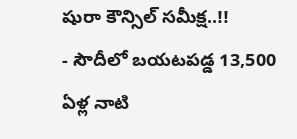షురా కౌన్సిల్ సమీక్ష..!!
- సౌదీలో బయటపడ్డ 13,500 ఏళ్ల నాటి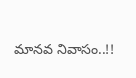మానవ నివాసం..!!